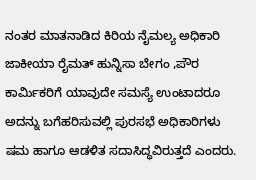ನಂತರ ಮಾತನಾಡಿದ ಕಿರಿಯ ನೈಮಲ್ಯ ಅಧಿಕಾರಿ ಜಾಕೀಯಾ ರೈಮತ್ ಹುನ್ನಿಸಾ ಬೇಗಂ ,ಪೌರ ಕಾರ್ಮಿಕರಿಗೆ ಯಾವುದೇ ಸಮಸ್ಯೆ ಉಂಟಾದರೂ ಅದನ್ನು ಬಗೆಹರಿಸುವಲ್ಲಿ ಪುರಸಭೆ ಅಧಿಕಾರಿಗಳು ಷಮ ಹಾಗೂ ಆಡಳಿತ ಸದಾಸಿದ್ಧವಿರುತ್ತದೆ ಎಂದರು.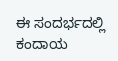ಈ ಸಂದರ್ಭದಲ್ಲಿ ಕಂದಾಯ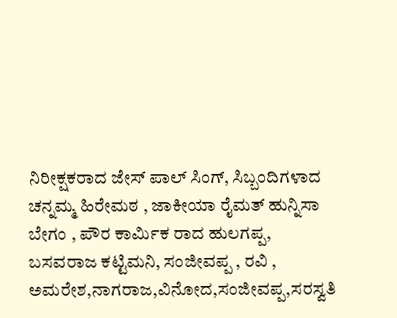ನಿರೀಕ್ಷಕರಾದ ಜೇಸ್ ಪಾಲ್ ಸಿಂಗ್, ಸಿಬ್ಬಂದಿಗಳಾದ ಚನ್ನಮ್ಮ ಹಿರೇಮಠ , ಜಾಕೀಯಾ ರೈಮತ್ ಹುನ್ನಿಸಾ ಬೇಗಂ , ಪೌರ ಕಾರ್ಮಿಕ ರಾದ ಹುಲಗಪ್ಪ, ಬಸವರಾಜ ಕಟ್ಟಿಮನಿ, ಸಂಜೀವಪ್ಪ , ರವಿ , ಅಮರೇಶ,ನಾಗರಾಜ,ವಿನೋದ,ಸಂಜೀವಪ್ಪ,ಸರಸ್ವತಿ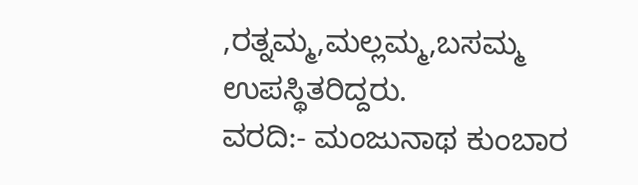,ರತ್ನಮ್ಮ,ಮಲ್ಲಮ್ಮ,ಬಸಮ್ಮ ಉಪಸ್ಥಿತರಿದ್ದರು.
ವರದಿ:- ಮಂಜುನಾಥ ಕುಂಬಾರ